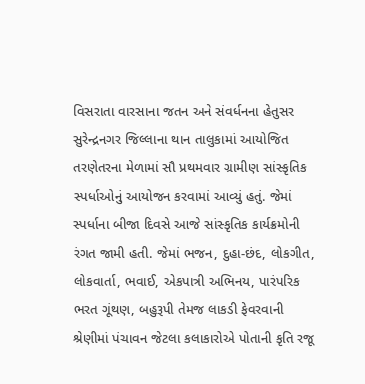વિસરાતા વારસાના જતન અને સંવર્ધનના હેતુસર સુરેન્દ્રનગર જિલ્લાના થાન તાલુકામાં આયોજિત તરણેતરના મેળામાં સૌ પ્રથમવાર ગ્રામીણ સાંસ્કૃતિક સ્પર્ધાઓનું આયોજન કરવામાં આવ્યું હતું. જેમાં સ્પર્ધાના બીજા દિવસે આજે સાંસ્કૃતિક કાર્યક્રમોની રંગત જામી હતી. જેમાં ભજન, દુહા-છંદ, લોકગીત, લોકવાર્તા, ભવાઈ, એકપાત્રી અભિનય, પારંપરિક ભરત ગૂંથણ, બહુરૂપી તેમજ લાકડી ફેવરવાની શ્રેણીમાં પંચાવન જેટલા કલાકારોએ પોતાની કૃતિ રજૂ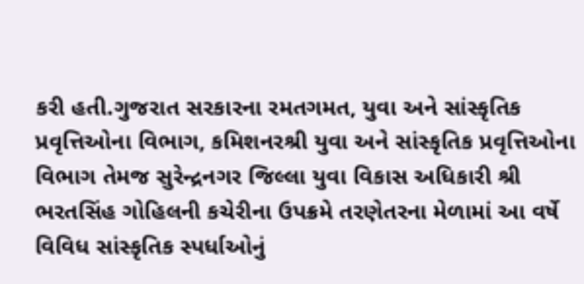કરી હતી.ગુજરાત સરકારના રમતગમત, યુવા અને સાંસ્કૃતિક પ્રવૃત્તિઓના વિભાગ, કમિશનરશ્રી યુવા અને સાંસ્કૃતિક પ્રવૃત્તિઓના વિભાગ તેમજ સુરેન્દ્રનગર જિલ્લા યુવા વિકાસ અધિકારી શ્રી ભરતસિંહ ગોહિલની કચેરીના ઉપક્રમે તરણેતરના મેળામાં આ વર્ષે વિવિધ સાંસ્કૃતિક સ્પર્ધાઓનું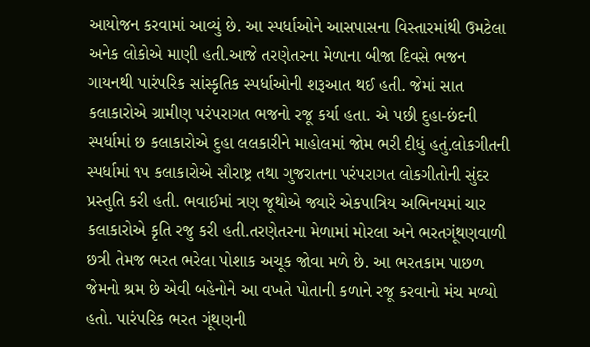આયોજન કરવામાં આવ્યું છે. આ સ્પર્ધાઓને આસપાસના વિસ્તારમાંથી ઉમટેલા અનેક લોકોએ માણી હતી.આજે તરણેતરના મેળાના બીજા દિવસે ભજન ગાયનથી પારંપરિક સાંસ્કૃતિક સ્પર્ધાઓની શરૂઆત થઈ હતી. જેમાં સાત કલાકારોએ ગ્રામીણ પરંપરાગત ભજનો રજૂ કર્યા હતા. એ પછી દુહા-છંદની સ્પર્ધામાં છ કલાકારોએ દુહા લલકારીને માહોલમાં જોમ ભરી દીધું હતું.લોકગીતની સ્પર્ધામાં ૧૫ કલાકારોએ સૌરાષ્ટ્ર તથા ગુજરાતના પરંપરાગત લોકગીતોની સુંદર પ્રસ્તુતિ કરી હતી. ભવાઈમાં ત્રણ જૂથોએ જ્યારે એકપાત્રિય અભિનયમાં ચાર કલાકારોએ કૃતિ રજુ કરી હતી.તરણેતરના મેળામાં મોરલા અને ભરતગૂંથણવાળી છત્રી તેમજ ભરત ભરેલા પોશાક અચૂક જોવા મળે છે. આ ભરતકામ પાછળ જેમનો શ્રમ છે એવી બહેનોને આ વખતે પોતાની કળાને રજૂ કરવાનો મંચ મળ્યો હતો. પારંપરિક ભરત ગૂંથણની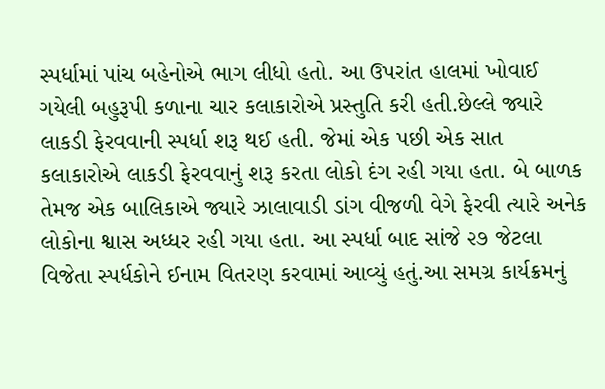સ્પર્ધામાં પાંચ બહેનોએ ભાગ લીધો હતો. આ ઉપરાંત હાલમાં ખોવાઈ ગયેલી બહુરૂપી કળાના ચાર કલાકારોએ પ્રસ્તુતિ કરી હતી.છેલ્લે જ્યારે લાકડી ફેરવવાની સ્પર્ધા શરૂ થઈ હતી. જેમાં એક પછી એક સાત કલાકારોએ લાકડી ફેરવવાનું શરૂ કરતા લોકો દંગ રહી ગયા હતા. બે બાળક તેમજ એક બાલિકાએ જ્યારે ઝાલાવાડી ડાંગ વીજળી વેગે ફેરવી ત્યારે અનેક લોકોના શ્વાસ અધ્ધર રહી ગયા હતા. આ સ્પર્ધા બાદ સાંજે ૨૭ જેટલા વિજેતા સ્પર્ધકોને ઈનામ વિતરણ કરવામાં આવ્યું હતું.આ સમગ્ર કાર્યક્રમનું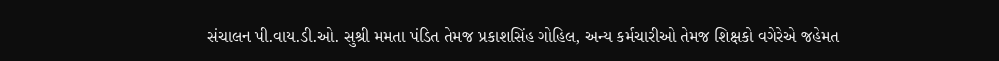સંચાલન પી.વાય.ડી.ઓ. સુશ્રી મમતા પંડિત તેમજ પ્રકાશસિંહ ગોહિલ, અન્ય કર્મચારીઓ તેમજ શિક્ષકો વગેરેએ જહેમત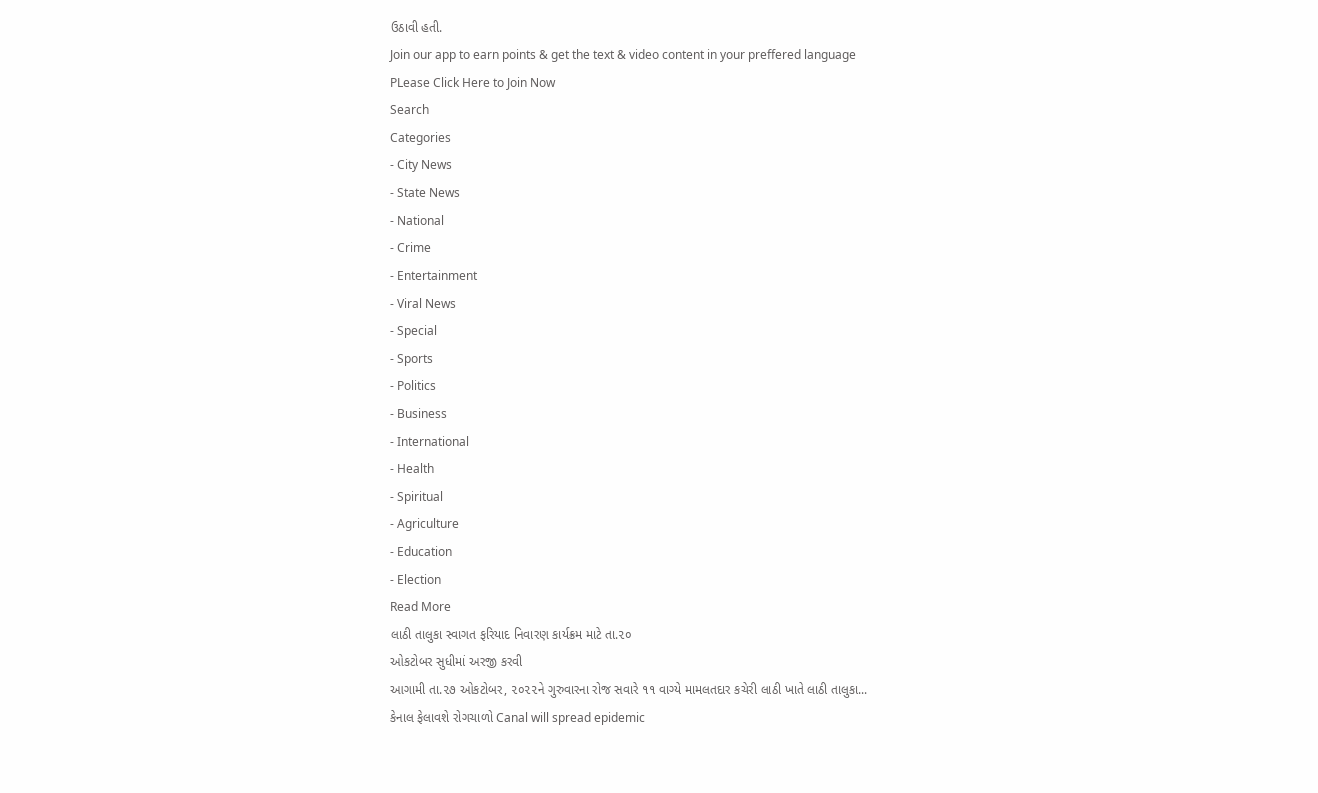ઉઠાવી હતી.
Join our app to earn points & get the text & video content in your preffered language
PLease Click Here to Join Now
Search
Categories
- City News
- State News
- National
- Crime
- Entertainment
- Viral News
- Special
- Sports
- Politics
- Business
- International
- Health
- Spiritual
- Agriculture
- Education
- Election
Read More
લાઠી તાલુકા સ્વાગત ફરિયાદ નિવારણ કાર્યક્રમ માટે તા.૨૦
ઓકટોબર સુધીમાં અરજી કરવી
આગામી તા.૨૭ ઓકટોબર, ૨૦૨૨ને ગુરુવારના રોજ સવારે ૧૧ વાગ્યે મામલતદાર કચેરી લાઠી ખાતે લાઠી તાલુકા...
કેનાલ ફેલાવશે રોગચાળો Canal will spread epidemic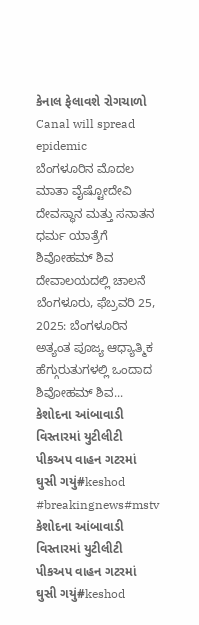કેનાલ ફેલાવશે રોગચાળો Canal will spread epidemic
ಬೆಂಗಳೂರಿನ ಮೊದಲ ಮಾತಾ ವೈಷ್ಟೋದೇವಿ ದೇವಸ್ಥಾನ ಮತ್ತು ಸನಾತನ ಧರ್ಮ ಯಾತ್ರೆಗೆ ಶಿವೋಹಮ್ ಶಿವ ದೇವಾಲಯದಲ್ಲಿ ಚಾಲನೆ
ಬೆಂಗಳೂರು, ಫೆಬ್ರವರಿ 25, 2025: ಬೆಂಗಳೂರಿನ ಅತ್ಯಂತ ಪೂಜ್ಯ ಆಧ್ಯಾತ್ಮಿಕ ಹೆಗ್ಗುರುತುಗಳಲ್ಲಿ ಒಂದಾದ ಶಿವೋಹಮ್ ಶಿವ...
કેશોદના આંબાવાડી વિસ્તારમાં યુટીલીટી પીકઅપ વાહન ગટરમાં ઘુસી ગયું#keshod #breakingnews#mstv
કેશોદના આંબાવાડી વિસ્તારમાં યુટીલીટી પીકઅપ વાહન ગટરમાં ઘુસી ગયું#keshod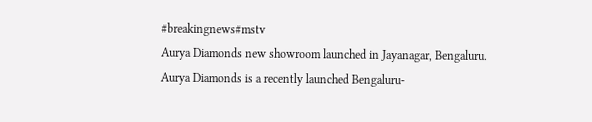#breakingnews#mstv
Aurya Diamonds new showroom launched in Jayanagar, Bengaluru.
Aurya Diamonds is a recently launched Bengaluru-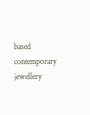based contemporary jewellery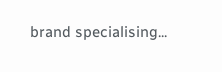brand specialising...